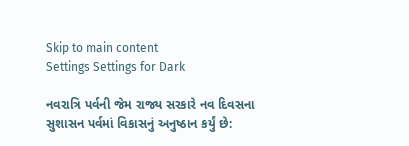Skip to main content
Settings Settings for Dark

નવરાત્રિ પર્વની જેમ રાજ્ય સરકારે નવ દિવસના સુશાસન પર્વમાં વિકાસનું અનુષ્ઠાન કર્યું છે: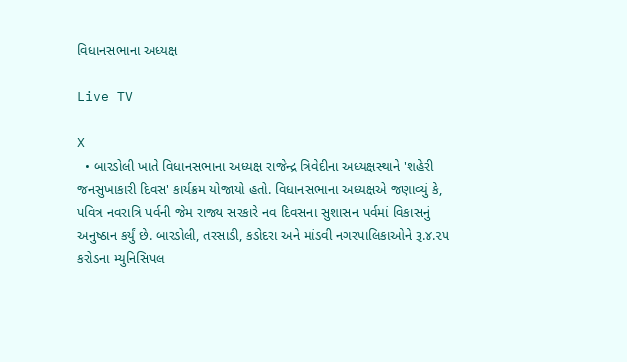વિધાનસભાના અધ્યક્ષ

Live TV

X
  • બારડોલી ખાતે વિધાનસભાના અધ્યક્ષ રાજેન્દ્ર ત્રિવેદીના અધ્યક્ષસ્થાને 'શહેરી જનસુખાકારી દિવસ' કાર્યક્રમ યોજાયો હતો. વિધાનસભાના અધ્યક્ષએ જણાવ્યું કે, પવિત્ર નવરાત્રિ પર્વની જેમ રાજ્ય સરકારે નવ દિવસના સુશાસન પર્વમાં વિકાસનું અનુષ્ઠાન કર્યું છે. બારડોલી, તરસાડી, કડોદરા અને માંડવી નગરપાલિકાઓને રૂ.૪.૨૫ કરોડના મ્યુનિસિપલ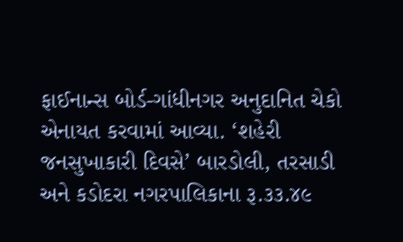ફાઈનાન્સ બોર્ડ-ગાંધીનગર અનુદાનિત ચેકો એનાયત કરવામાં આવ્યા. ‘શહેરી જનસુખાકારી દિવસે’ બારડોલી, તરસાડી અને કડોદરા નગરપાલિકાના રૂ.૩૩.૪૯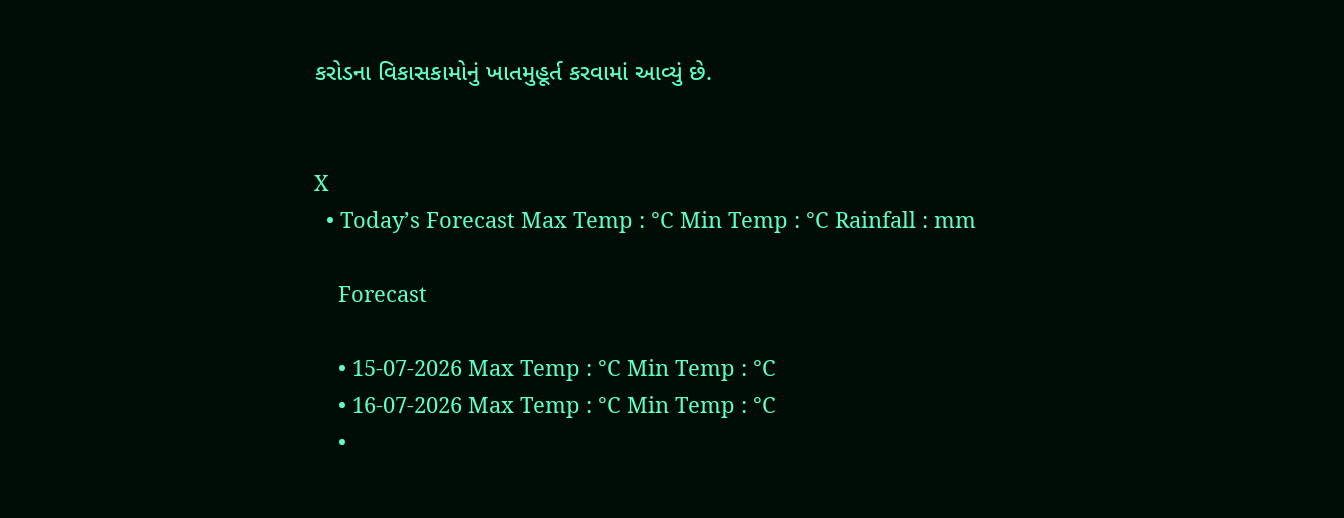કરોડના વિકાસકામોનું ખાતમુહૂર્ત કરવામાં આવ્યું છે.


X
  • Today’s Forecast Max Temp : °C Min Temp : °C Rainfall : mm

    Forecast

    • 15-07-2026 Max Temp : °C Min Temp : °C
    • 16-07-2026 Max Temp : °C Min Temp : °C
    •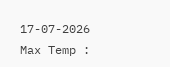17-07-2026 Max Temp :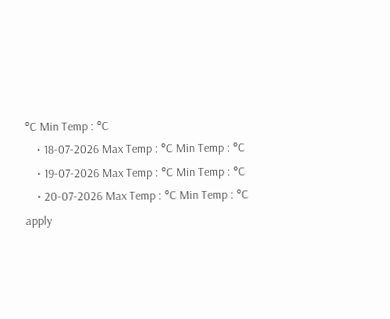°C Min Temp : °C
    • 18-07-2026 Max Temp : °C Min Temp : °C
    • 19-07-2026 Max Temp : °C Min Temp : °C
    • 20-07-2026 Max Temp : °C Min Temp : °C
apply